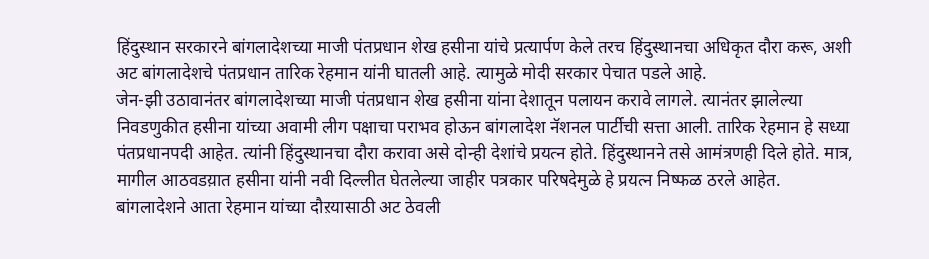हिंदुस्थान सरकारने बांगलादेशच्या माजी पंतप्रधान शेख हसीना यांचे प्रत्यार्पण केले तरच हिंदुस्थानचा अधिकृत दौरा करू, अशी अट बांगलादेशचे पंतप्रधान तारिक रेहमान यांनी घातली आहे. त्यामुळे मोदी सरकार पेचात पडले आहे.
जेन-झी उठावानंतर बांगलादेशच्या माजी पंतप्रधान शेख हसीना यांना देशातून पलायन करावे लागले. त्यानंतर झालेल्या निवडणुकीत हसीना यांच्या अवामी लीग पक्षाचा पराभव होऊन बांगलादेश नॅशनल पार्टीची सत्ता आली. तारिक रेहमान हे सध्या पंतप्रधानपदी आहेत. त्यांनी हिंदुस्थानचा दौरा करावा असे दोन्ही देशांचे प्रयत्न होते. हिंदुस्थानने तसे आमंत्रणही दिले होते. मात्र, मागील आठवडय़ात हसीना यांनी नवी दिल्लीत घेतलेल्या जाहीर पत्रकार परिषदेमुळे हे प्रयत्न निष्फळ ठरले आहेत.
बांगलादेशने आता रेहमान यांच्या दौऱयासाठी अट ठेवली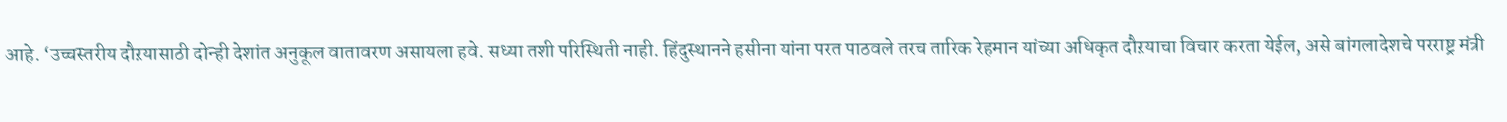आहे. ‘उच्चस्तरीय दौऱयासाठी दोन्ही देशांत अनुकूल वातावरण असायला हवे. सध्या तशी परिस्थिती नाही. हिंदुस्थानने हसीना यांना परत पाठवले तरच तारिक रेहमान यांच्या अधिकृत दौऱयाचा विचार करता येईल, असे बांगलादेशचे परराष्ट्र मंत्री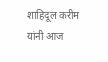शाहिदूल करीम यांनी आज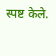स्पष्ट केले.